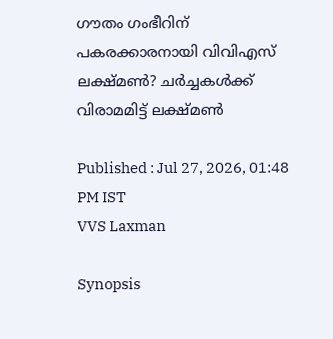ഗൗതം ഗംഭീറിന് പകരക്കാരനായി വിവിഎസ് ലക്ഷ്മണ്‍? ചര്‍ച്ചകള്‍ക്ക് വിരാമമിട്ട് ലക്ഷ്മണ്‍

Published : Jul 27, 2026, 01:48 PM IST
VVS Laxman

Synopsis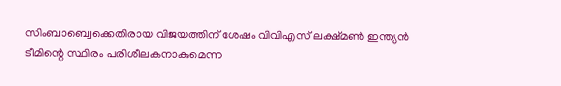സിംബാബ്വെക്കെതിരായ വിജയത്തിന് ശേഷം വിവിഎസ് ലക്ഷ്മണ്‍ ഇന്ത്യന്‍ ടീമിന്റെ സ്ഥിരം പരിശീലകനാകുമെന്ന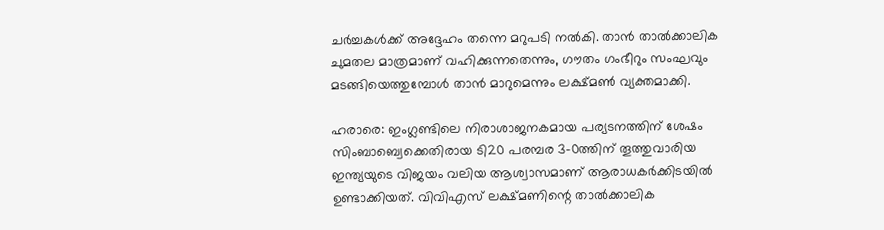ചര്‍ച്ചകള്‍ക്ക് അദ്ദേഹം തന്നെ മറുപടി നല്‍കി. താന്‍ താല്‍ക്കാലിക ചുമതല മാത്രമാണ് വഹിക്കുന്നതെന്നും, ഗൗതം ഗംഭീറും സംഘവും മടങ്ങിയെത്തുമ്പോള്‍ താന്‍ മാറുമെന്നും ലക്ഷ്മണ്‍ വ്യക്തമാക്കി.

ഹരാരെ: ഇംഗ്ലണ്ടിലെ നിരാശാജനകമായ പര്യടനത്തിന് ശേഷം സിംബാബ്വെക്കെതിരായ ടി20 പരമ്പര 3-0ത്തിന് തൂത്തുവാരിയ ഇന്ത്യയുടെ വിജയം വലിയ ആശ്വാസമാണ് ആരാധകര്‍ക്കിടയില്‍ ഉണ്ടാക്കിയത്. വിവിഎസ് ലക്ഷ്മണിന്റെ താല്‍ക്കാലിക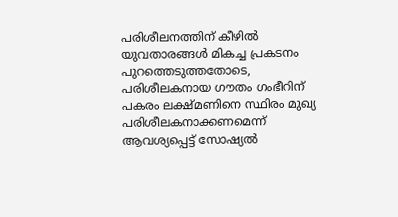പരിശീലനത്തിന് കീഴില്‍ യുവതാരങ്ങള്‍ മികച്ച പ്രകടനം പുറത്തെടുത്തതോടെ, പരിശീലകനായ ഗൗതം ഗംഭീറിന് പകരം ലക്ഷ്മണിനെ സ്ഥിരം മുഖ്യ പരിശീലകനാക്കണമെന്ന് ആവശ്യപ്പെട്ട് സോഷ്യല്‍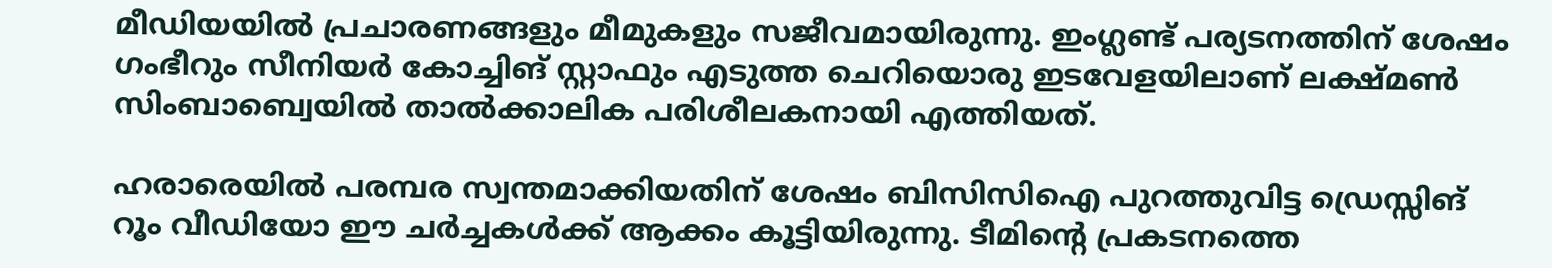മീഡിയയില്‍ പ്രചാരണങ്ങളും മീമുകളും സജീവമായിരുന്നു. ഇംഗ്ലണ്ട് പര്യടനത്തിന് ശേഷം ഗംഭീറും സീനിയര്‍ കോച്ചിങ് സ്റ്റാഫും എടുത്ത ചെറിയൊരു ഇടവേളയിലാണ് ലക്ഷ്മണ്‍ സിംബാബ്വെയില്‍ താല്‍ക്കാലിക പരിശീലകനായി എത്തിയത്.

ഹരാരെയില്‍ പരമ്പര സ്വന്തമാക്കിയതിന് ശേഷം ബിസിസിഐ പുറത്തുവിട്ട ഡ്രെസ്സിങ് റൂം വീഡിയോ ഈ ചര്‍ച്ചകള്‍ക്ക് ആക്കം കൂട്ടിയിരുന്നു. ടീമിന്റെ പ്രകടനത്തെ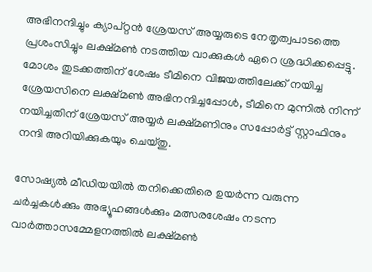അഭിനന്ദിച്ചും ക്യാപ്റ്റന്‍ ശ്രേയസ് അയ്യരുടെ നേതൃത്വപാടത്തെ പ്രശംസിച്ചും ലക്ഷ്മണ്‍ നടത്തിയ വാക്കുകള്‍ ഏറെ ശ്രദ്ധിക്കപ്പെട്ടു. മോശം തുടക്കത്തിന് ശേഷം ടീമിനെ വിജയത്തിലേക്ക് നയിച്ച ശ്രേയസിനെ ലക്ഷ്മണ്‍ അഭിനന്ദിച്ചപ്പോള്‍, ടീമിനെ മുന്നില്‍ നിന്ന് നയിച്ചതിന് ശ്രേയസ് അയ്യര്‍ ലക്ഷ്മണിനും സപ്പോര്‍ട്ട് സ്റ്റാഫിനും നന്ദി അറിയിക്കുകയും ചെയ്തു.

സോഷ്യല്‍ മീഡിയയില്‍ തനിക്കെതിരെ ഉയര്‍ന്ന വരുന്ന ചര്‍ച്ചകള്‍ക്കും അഭ്യൂഹങ്ങള്‍ക്കും മത്സരശേഷം നടന്ന വാര്‍ത്താസമ്മേളനത്തില്‍ ലക്ഷ്മണ്‍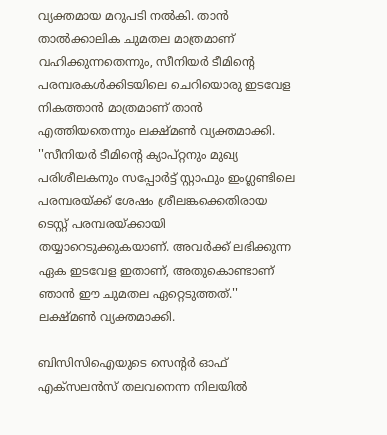വ്യക്തമായ മറുപടി നല്‍കി. താന്‍ താല്‍ക്കാലിക ചുമതല മാത്രമാണ് വഹിക്കുന്നതെന്നും, സീനിയര്‍ ടീമിന്റെ പരമ്പരകള്‍ക്കിടയിലെ ചെറിയൊരു ഇടവേള നികത്താന്‍ മാത്രമാണ് താന്‍ എത്തിയതെന്നും ലക്ഷ്മണ്‍ വ്യക്തമാക്കി. ''സീനിയര്‍ ടീമിന്റെ ക്യാപ്റ്റനും മുഖ്യ പരിശീലകനും സപ്പോര്‍ട്ട് സ്റ്റാഫും ഇംഗ്ലണ്ടിലെ പരമ്പരയ്ക്ക് ശേഷം ശ്രീലങ്കക്കെതിരായ ടെസ്റ്റ് പരമ്പരയ്ക്കായി തയ്യാറെടുക്കുകയാണ്. അവര്‍ക്ക് ലഭിക്കുന്ന ഏക ഇടവേള ഇതാണ്, അതുകൊണ്ടാണ് ഞാന്‍ ഈ ചുമതല ഏറ്റെടുത്തത്.'' ലക്ഷ്മണ്‍ വ്യക്തമാക്കി.

ബിസിസിഐയുടെ സെന്റര്‍ ഓഫ് എക്‌സലന്‍സ് തലവനെന്ന നിലയില്‍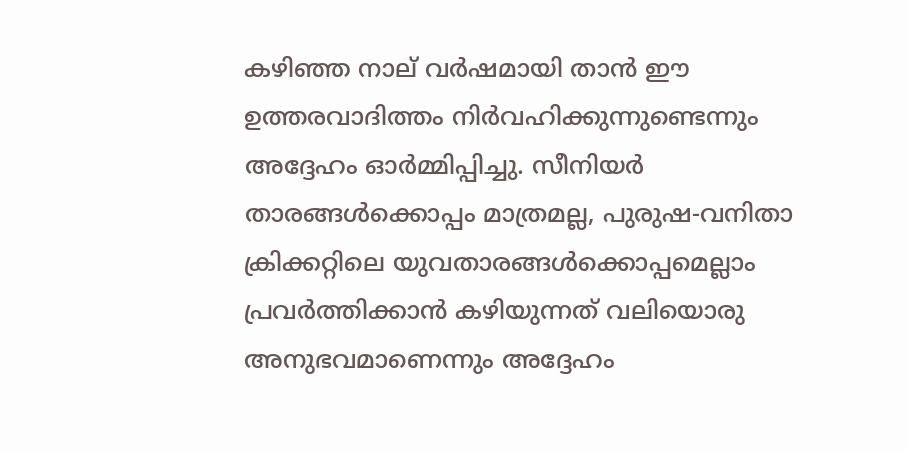കഴിഞ്ഞ നാല് വര്‍ഷമായി താന്‍ ഈ ഉത്തരവാദിത്തം നിര്‍വഹിക്കുന്നുണ്ടെന്നും അദ്ദേഹം ഓര്‍മ്മിപ്പിച്ചു. സീനിയര്‍ താരങ്ങള്‍ക്കൊപ്പം മാത്രമല്ല, പുരുഷ-വനിതാ ക്രിക്കറ്റിലെ യുവതാരങ്ങള്‍ക്കൊപ്പമെല്ലാം പ്രവര്‍ത്തിക്കാന്‍ കഴിയുന്നത് വലിയൊരു അനുഭവമാണെന്നും അദ്ദേഹം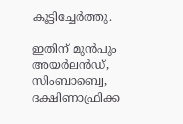കൂട്ടിച്ചേര്‍ത്തു.

ഇതിന് മുന്‍പും അയര്‍ലന്‍ഡ്, സിംബാബ്വെ, ദക്ഷിണാഫ്രിക്ക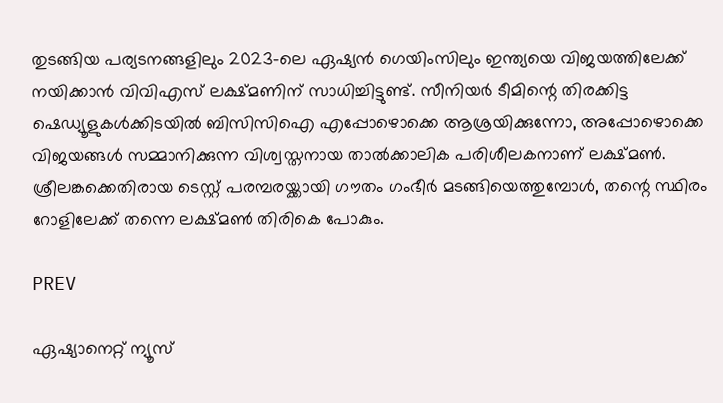തുടങ്ങിയ പര്യടനങ്ങളിലും 2023-ലെ ഏഷ്യന്‍ ഗെയിംസിലും ഇന്ത്യയെ വിജയത്തിലേക്ക് നയിക്കാന്‍ വിവിഎസ് ലക്ഷ്മണിന് സാധിച്ചിട്ടുണ്ട്. സീനിയര്‍ ടീമിന്റെ തിരക്കിട്ട ഷെഡ്യൂളുകള്‍ക്കിടയില്‍ ബിസിസിഐ എപ്പോഴൊക്കെ ആശ്രയിക്കുന്നോ, അപ്പോഴൊക്കെ വിജയങ്ങള്‍ സമ്മാനിക്കുന്ന വിശ്വസ്തനായ താല്‍ക്കാലിക പരിശീലകനാണ് ലക്ഷ്മണ്‍. ശ്രീലങ്കക്കെതിരായ ടെസ്റ്റ് പരമ്പരയ്ക്കായി ഗൗതം ഗംഭീര്‍ മടങ്ങിയെത്തുമ്പോള്‍, തന്റെ സ്ഥിരം റോളിലേക്ക് തന്നെ ലക്ഷ്മണ്‍ തിരികെ പോകും.

PREV

ഏഷ്യാനെറ്റ് ന്യൂസ്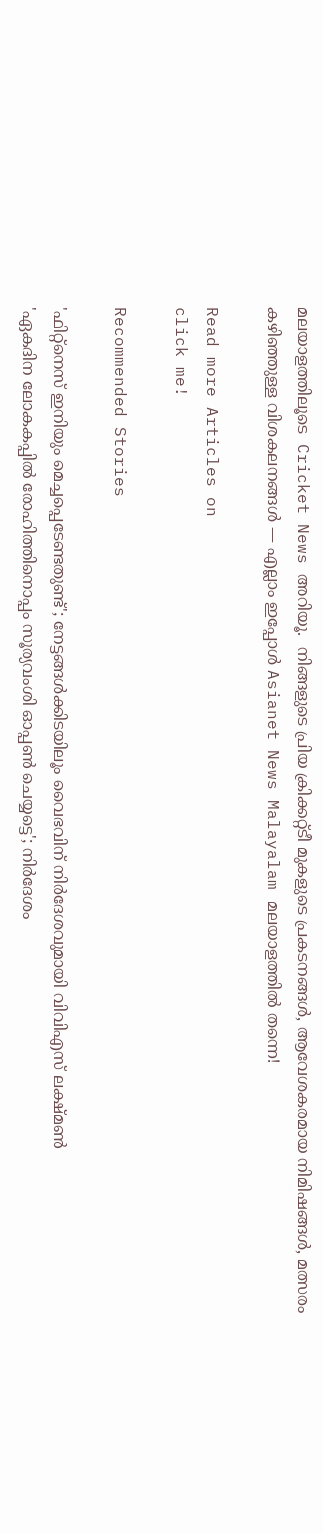മലയാളത്തിലൂടെ  Cricket News അറിയൂ.  നിങ്ങളുടെ പ്രിയ ക്രിക്കറ്റ്ടീ മുകളുടെ പ്രകടനങ്ങൾ, ആവേശകരമായ നിമിഷങ്ങൾ, മത്സരം കഴിഞ്ഞുള്ള വിശകലനങ്ങൾ — എല്ലാം ഇപ്പോൾ Asianet News Malayalam മലയാളത്തിൽ തന്നെ!

Read more Articles on
click me!

Recommended Stories

'ഫിറ്റ്‌നെസ് ഇനിയും മെച്ചപ്പെടേണ്ടതുണ്ട്'; നേട്ടങ്ങള്‍ക്കിടയിലൂം വൈഭവിന് നിര്‍ദേശവുമായി വിവിഎസ് ലക്ഷ്മണ്‍
'ഏകദിന ലോകകപ്പില്‍ രോഹിത്തിനൊപ്പം സൂര്യവംശി ഓപ്പണ്‍ ചെയ്യട്ടെ'; നിര്‍ദേശം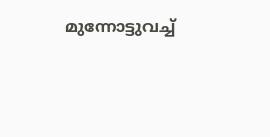മുന്നോട്ടുവച്ച്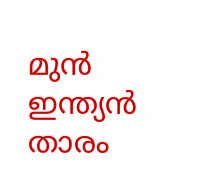മുന്‍ ഇന്ത്യന്‍ താരം